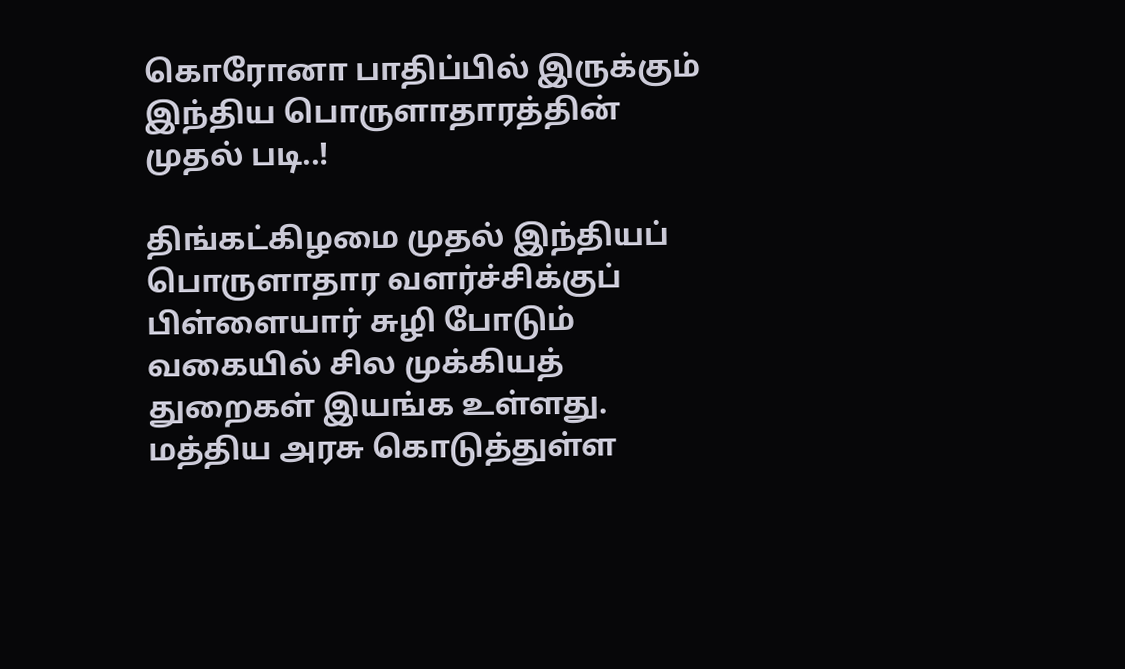கொரோனா பாதிப்பில் இருக்கும் இந்திய பொருளாதாரத்தின் முதல் படி..!

திங்கட்கிழமை முதல் இந்தியப் பொருளாதார வளர்ச்சிக்குப் பிள்ளையார் சுழி போடும் வகையில் சில முக்கியத் துறைகள் இயங்க உள்ளது. மத்திய அரசு கொடுத்துள்ள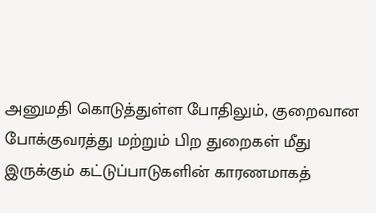அனுமதி கொடுத்துள்ள போதிலும், குறைவான போக்குவரத்து மற்றும் பிற துறைகள் மீது இருக்கும் கட்டுப்பாடுகளின் காரணமாகத்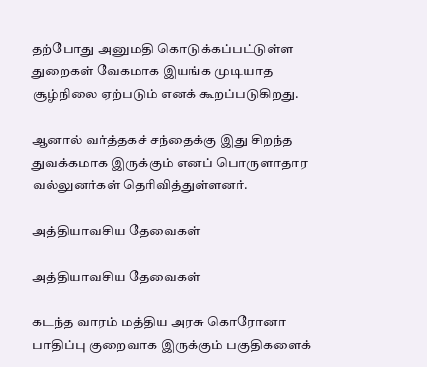தற்போது அனுமதி கொடுக்கப்பட்டுள்ள துறைகள் வேகமாக இயங்க முடியாத சூழ்நிலை ஏற்படும் எனக் கூறப்படுகிறது.

ஆனால் வர்த்தகச் சந்தைக்கு இது சிறந்த துவக்கமாக இருக்கும் எனப் பொருளாதார வல்லுனர்கள் தெரிவித்துள்ளனர்.

அத்தியாவசிய தேவைகள்

அத்தியாவசிய தேவைகள்

கடந்த வாரம் மத்திய அரசு கொரோனா பாதிப்பு குறைவாக இருக்கும் பகுதிகளைக்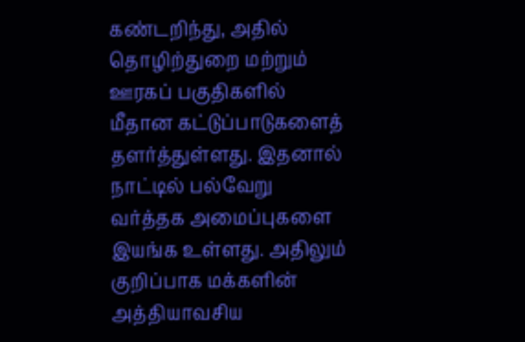கண்டறிந்து, அதில் தொழிற்துறை மற்றும் ஊரகப் பகுதிகளில் மீதான கட்டுப்பாடுகளைத் தளர்த்துள்ளது. இதனால் நாட்டில் பல்வேறு வர்த்தக அமைப்புகளை இயங்க உள்ளது. அதிலும் குறிப்பாக மக்களின் அத்தியாவசிய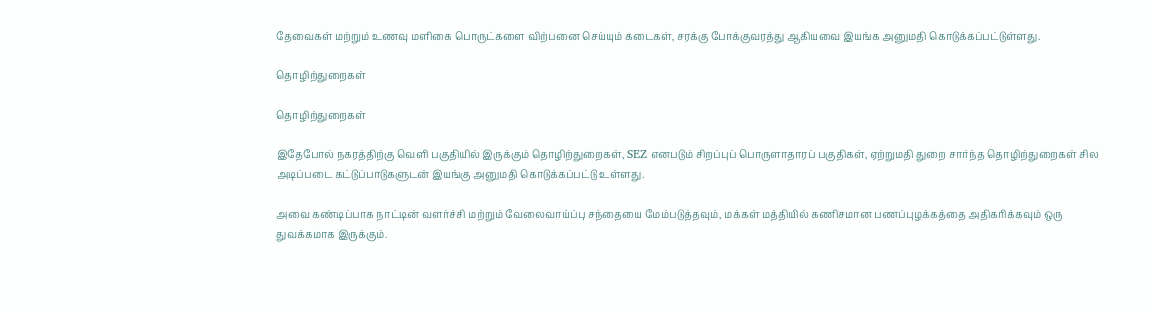தேவைகள் மற்றும் உணவு மளிகை பொருட்களை விற்பனை செய்யும் கடைகள், சரக்கு போக்குவரத்து ஆகியவை இயங்க அனுமதி கொடுக்கப்பட்டுள்ளது.

தொழிற்துறைகள்

தொழிற்துறைகள்

இதேபோல் நகரத்திற்கு வெளி பகுதியில் இருக்கும் தொழிற்துறைகள், SEZ எனபடும் சிறப்புப் பொருளாதாரப் பகுதிகள், ஏற்றுமதி துறை சார்ந்த தொழிற்துறைகள் சில அடிப்படை கட்டுப்பாடுகளுடன் இயங்கு அனுமதி கொடுக்கப்பட்டு உள்ளது.

அவை கண்டிப்பாக நாட்டின் வளர்ச்சி மற்றும் வேலைவாய்ப்பு சந்தையை மேம்படுத்தவும், மக்கள் மத்தியில் கணிசமான பணப்புழக்கத்தை அதிகரிக்கவும் ஒரு துவக்கமாக இருக்கும்.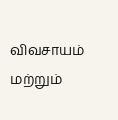விவசாயம் மற்றும்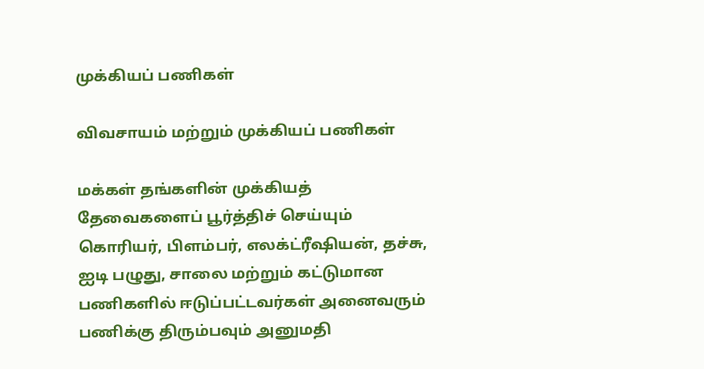முக்கியப் பணிகள்

விவசாயம் மற்றும் முக்கியப் பணிகள்

மக்கள் தங்களின் முக்கியத் தேவைகளைப் பூர்த்திச் செய்யும் கொரியர், பிளம்பர், எலக்ட்ரீஷியன், தச்சு, ஐடி பழுது, சாலை மற்றும் கட்டுமான பணிகளில் ஈடுப்பட்டவர்கள் அனைவரும் பணிக்கு திரும்பவும் அனுமதி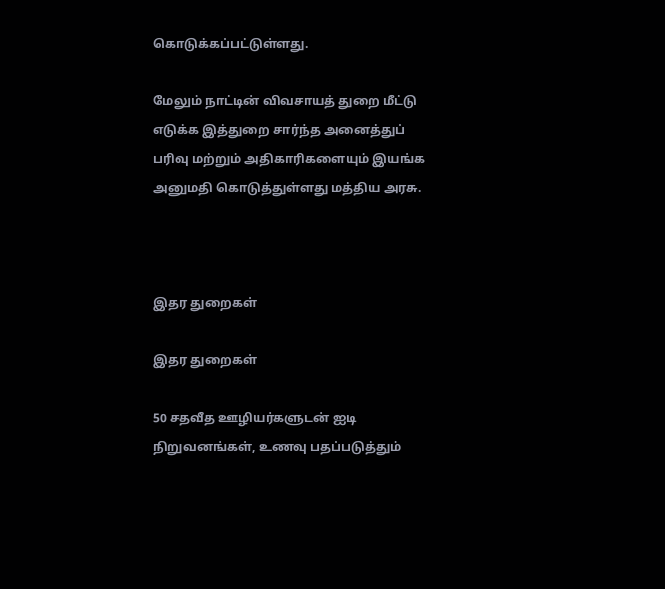கொடுக்கப்பட்டுள்ளது.

மேலும் நாட்டின் விவசாயத் துறை மீட்டு எடுக்க இத்துறை சார்ந்த அனைத்துப் பரிவு மற்றும் அதிகாரிகளையும் இயங்க அனுமதி கொடுத்துள்ளது மத்திய அரசு.



இதர துறைகள்

இதர துறைகள்

50 சதவீத ஊழியர்களுடன் ஐடி நிறுவனங்கள், உணவு பதப்படுத்தும்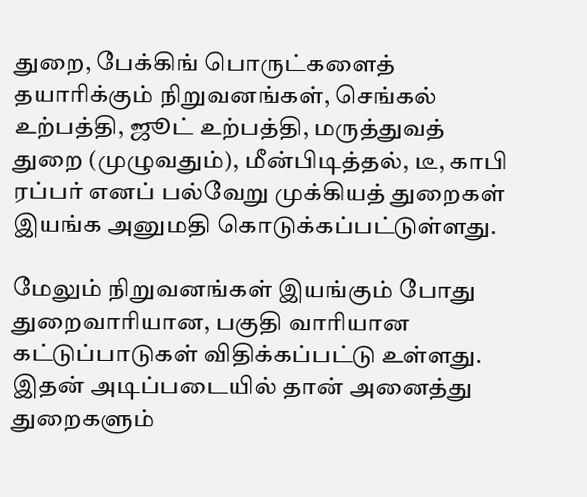துறை, பேக்கிங் பொருட்களைத் தயாரிக்கும் நிறுவனங்கள், செங்கல் உற்பத்தி, ஜூட் உற்பத்தி, மருத்துவத் துறை (முழுவதும்), மீன்பிடித்தல், டீ, காபி ரப்பர் எனப் பல்வேறு முக்கியத் துறைகள் இயங்க அனுமதி கொடுக்கப்பட்டுள்ளது.

மேலும் நிறுவனங்கள் இயங்கும் போது துறைவாரியான, பகுதி வாரியான கட்டுப்பாடுகள் விதிக்கப்பட்டு உள்ளது. இதன் அடிப்படையில் தான் அனைத்து துறைகளும்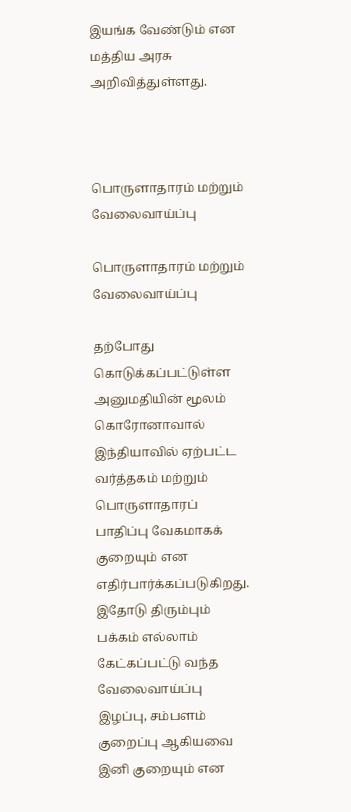இயங்க வேண்டும் என மத்திய அரசு அறிவித்துள்ளது.



பொருளாதாரம் மற்றும் வேலைவாய்ப்பு

பொருளாதாரம் மற்றும் வேலைவாய்ப்பு

தற்போது கொடுக்கப்பட்டுள்ள அனுமதியின் மூலம் கொரோனாவால் இந்தியாவில் ஏற்பட்ட வர்த்தகம் மற்றும் பொருளாதாரப் பாதிப்பு வேகமாகக் குறையும் என எதிர்பார்க்கப்படுகிறது. இதோடு திரும்பும் பக்கம் எல்லாம் கேட்கப்பட்டு வந்த வேலைவாய்ப்பு இழப்பு, சம்பளம் குறைப்பு ஆகியவை இனி குறையும் என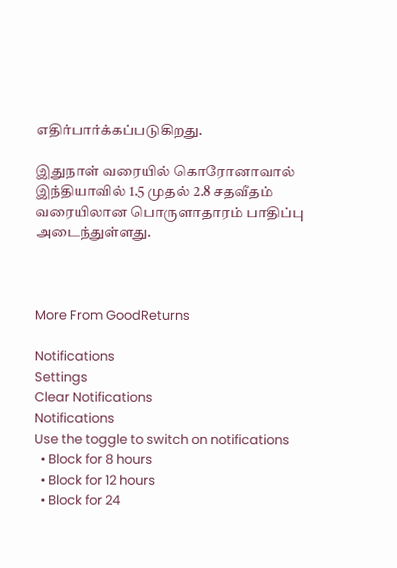எதிர்பார்க்கப்படுகிறது.

இதுநாள் வரையில் கொரோனாவால் இந்தியாவில் 1.5 முதல் 2.8 சதவீதம் வரையிலான பொருளாதாரம் பாதிப்பு அடைந்துள்ளது.



More From GoodReturns

Notifications
Settings
Clear Notifications
Notifications
Use the toggle to switch on notifications
  • Block for 8 hours
  • Block for 12 hours
  • Block for 24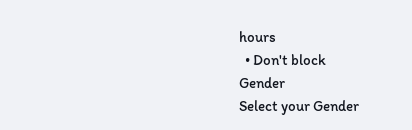hours
  • Don't block
Gender
Select your Gender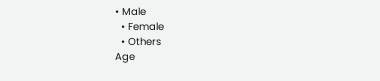• Male
  • Female
  • Others
Age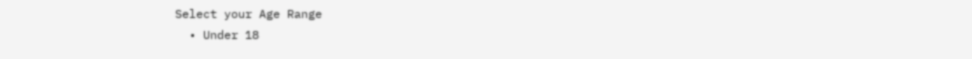Select your Age Range
  • Under 18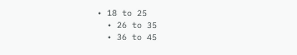• 18 to 25
  • 26 to 35
  • 36 to 45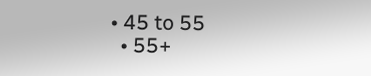• 45 to 55
  • 55+